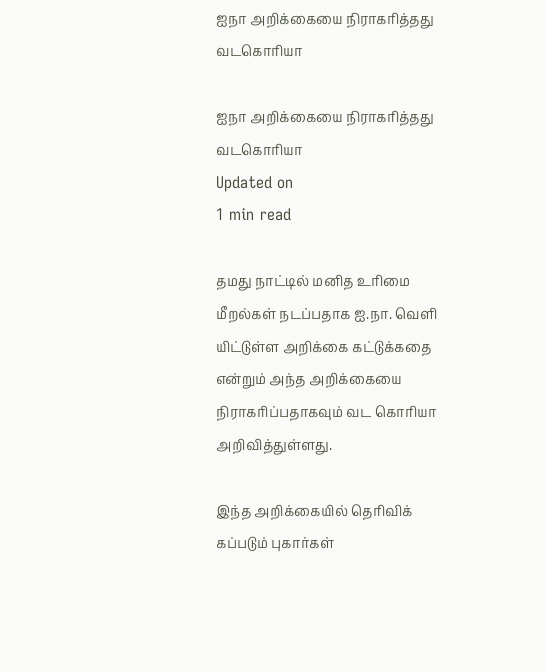ஐநா அறிக்கையை நிராகரித்தது வடகொரியா

ஐநா அறிக்கையை நிராகரித்தது வடகொரியா
Updated on
1 min read

தமது நாட்டில் மனித உரிமை மீறல்கள் நடப்பதாக ஐ.நா. வெளி யிட்டுள்ள அறிக்கை கட்டுக்கதை என்றும் அந்த அறிக்கையை நிராகரிப்பதாகவும் வட கொரியா அறிவித்துள்ளது.

இந்த அறிக்கையில் தெரிவிக் கப்படும் புகார்கள்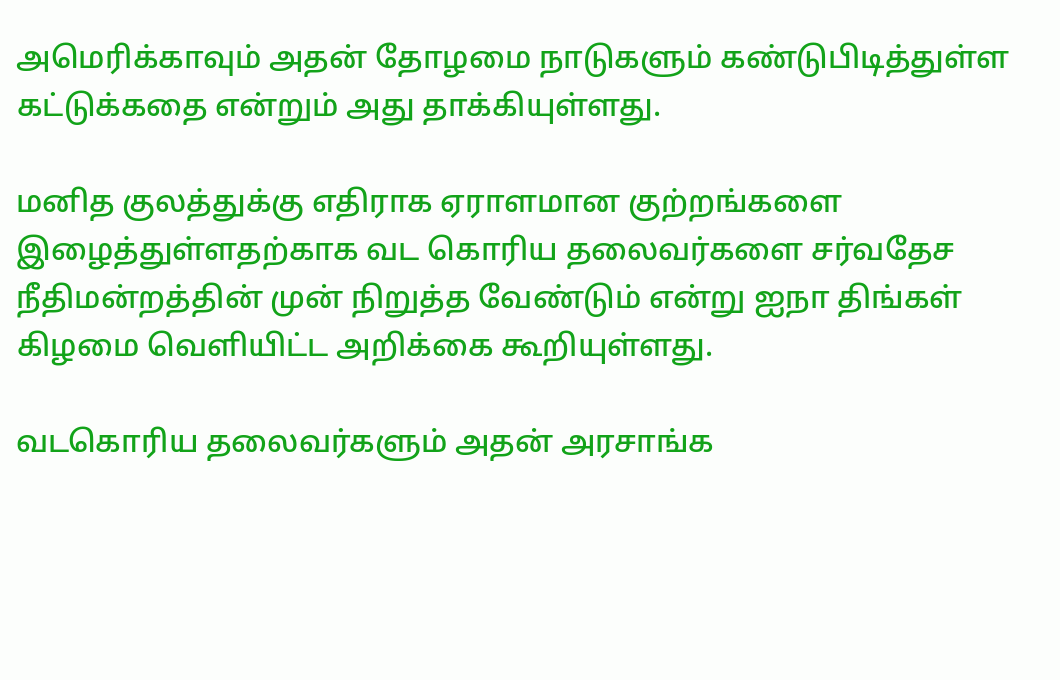அமெரிக்காவும் அதன் தோழமை நாடுகளும் கண்டுபிடித்துள்ள கட்டுக்கதை என்றும் அது தாக்கியுள்ளது.

மனித குலத்துக்கு எதிராக ஏராளமான குற்றங்களை இழைத்துள்ளதற்காக வட கொரிய தலைவர்களை சர்வதேச நீதிமன்றத்தின் முன் நிறுத்த வேண்டும் என்று ஐநா திங்கள் கிழமை வெளியிட்ட அறிக்கை கூறியுள்ளது.

வடகொரிய தலைவர்களும் அதன் அரசாங்க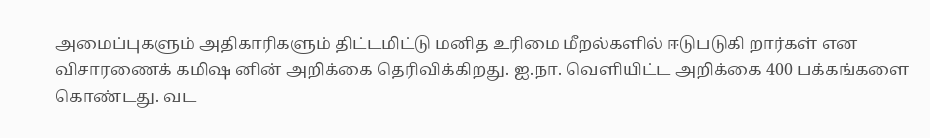அமைப்புகளும் அதிகாரிகளும் திட்டமிட்டு மனித உரிமை மீறல்களில் ஈடுபடுகி றார்கள் என விசாரணைக் கமிஷ னின் அறிக்கை தெரிவிக்கிறது. ஐ.நா. வெளியிட்ட அறிக்கை 400 பக்கங்களை கொண்டது. வட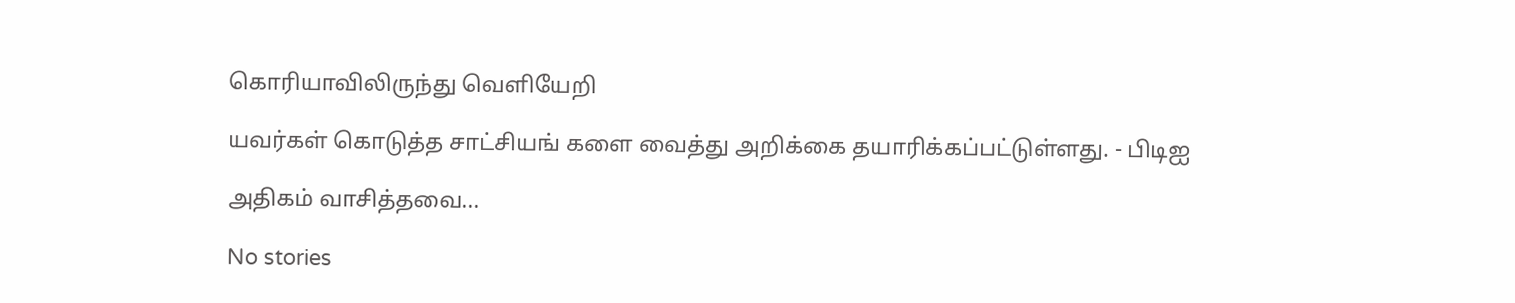கொரியாவிலிருந்து வெளியேறி

யவர்கள் கொடுத்த சாட்சியங் களை வைத்து அறிக்கை தயாரிக்கப்பட்டுள்ளது. - பிடிஐ

அதிகம் வாசித்தவை...

No stories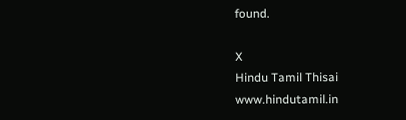found.

X
Hindu Tamil Thisai
www.hindutamil.in